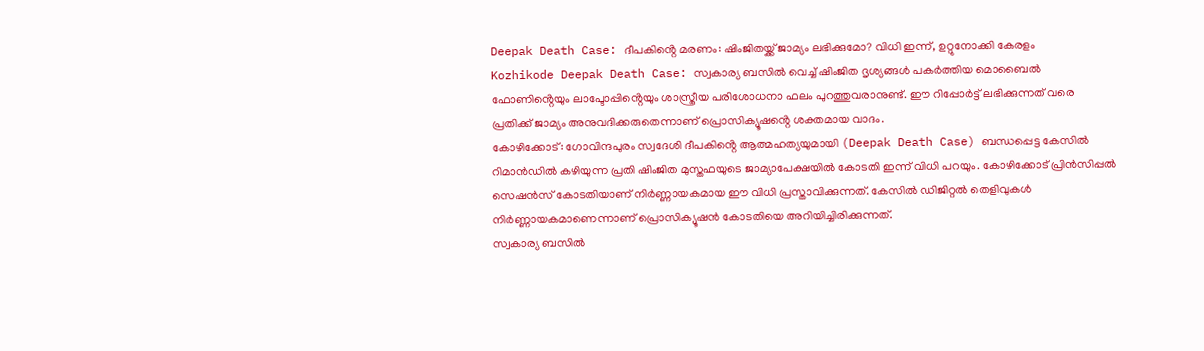Deepak Death Case: ദീപകിൻ്റെ മരണം: ഷിംജിതയ്ക്ക് ജാമ്യം ലഭിക്കുമോ? വിധി ഇന്ന്, ഉറ്റുനോക്കി കേരളം
Kozhikode Deepak Death Case: സ്വകാര്യ ബസിൽ വെച്ച് ഷിംജിത ദൃശ്യങ്ങൾ പകർത്തിയ മൊബൈൽ ഫോണിൻ്റെയും ലാപ്ടോപ്പിൻ്റെയും ശാസ്ത്രീയ പരിശോധനാ ഫലം പുറത്തുവരാനുണ്ട്. ഈ റിപ്പോർട്ട് ലഭിക്കുന്നത് വരെ പ്രതിക്ക് ജാമ്യം അനുവദിക്കരുതെന്നാണ് പ്രൊസിക്യൂഷൻ്റെ ശക്തമായ വാദം.
കോഴിക്കോട്: ഗോവിന്ദപുരം സ്വദേശി ദീപകിൻ്റെ ആത്മഹത്യയുമായി (Deepak Death Case) ബന്ധപ്പെട്ട കേസിൽ റിമാൻഡിൽ കഴിയുന്ന പ്രതി ഷിംജിത മുസ്തഫയുടെ ജാമ്യാപേക്ഷയിൽ കോടതി ഇന്ന് വിധി പറയും. കോഴിക്കോട് പ്രിൻസിപ്പൽ സെഷൻസ് കോടതിയാണ് നിർണ്ണായകമായ ഈ വിധി പ്രസ്താവിക്കുന്നത്. കേസിൽ ഡിജിറ്റൽ തെളിവുകൾ നിർണ്ണായകമാണെന്നാണ് പ്രൊസിക്യൂഷൻ കോടതിയെ അറിയിച്ചിരിക്കുന്നത്.
സ്വകാര്യ ബസിൽ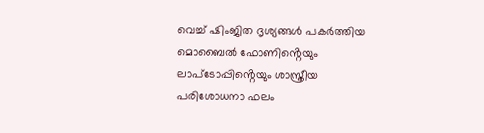വെച്ച് ഷിംജിത ദൃശ്യങ്ങൾ പകർത്തിയ മൊബൈൽ ഫോണിൻ്റെയും ലാപ്ടോപ്പിൻ്റെയും ശാസ്ത്രീയ പരിശോധനാ ഫലം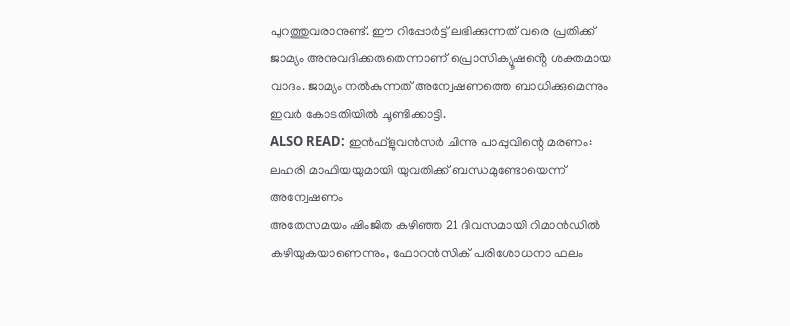പുറത്തുവരാനുണ്ട്. ഈ റിപ്പോർട്ട് ലഭിക്കുന്നത് വരെ പ്രതിക്ക് ജാമ്യം അനുവദിക്കരുതെന്നാണ് പ്രൊസിക്യൂഷൻ്റെ ശക്തമായ വാദം. ജാമ്യം നൽകുന്നത് അന്വേഷണത്തെ ബാധിക്കുമെന്നും ഇവർ കോടതിയിൽ ചൂണ്ടിക്കാട്ടി.
ALSO READ: ഇൻഫ്ളുവൻസർ ചിന്നു പാപ്പുവിന്റെ മരണം: ലഹരി മാഫിയയുമായി യുവതിക്ക് ബന്ധമുണ്ടോയെന്ന് അന്വേഷണം
അതേസമയം ഷിംജിത കഴിഞ്ഞ 21 ദിവസമായി റിമാൻഡിൽ കഴിയുകയാണെന്നും, ഫോറൻസിക് പരിശോധനാ ഫലം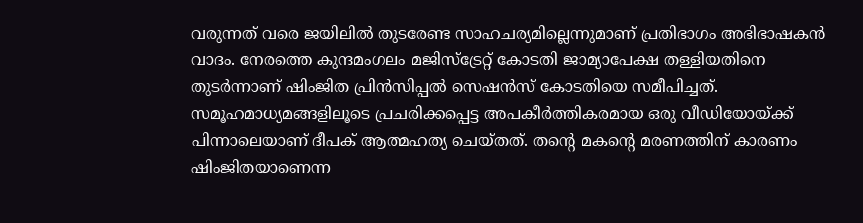വരുന്നത് വരെ ജയിലിൽ തുടരേണ്ട സാഹചര്യമില്ലെന്നുമാണ് പ്രതിഭാഗം അഭിഭാഷകൻ വാദം. നേരത്തെ കുന്ദമംഗലം മജിസ്ട്രേറ്റ് കോടതി ജാമ്യാപേക്ഷ തള്ളിയതിനെ തുടർന്നാണ് ഷിംജിത പ്രിൻസിപ്പൽ സെഷൻസ് കോടതിയെ സമീപിച്ചത്.
സമൂഹമാധ്യമങ്ങളിലൂടെ പ്രചരിക്കപ്പെട്ട അപകീർത്തികരമായ ഒരു വീഡിയോയ്ക്ക് പിന്നാലെയാണ് ദീപക് ആത്മഹത്യ ചെയ്തത്. തൻ്റെ മകൻ്റെ മരണത്തിന് കാരണം ഷിംജിതയാണെന്ന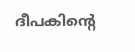ദീപകിൻ്റെ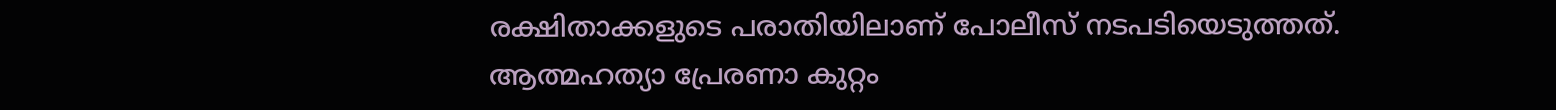രക്ഷിതാക്കളുടെ പരാതിയിലാണ് പോലീസ് നടപടിയെടുത്തത്. ആത്മഹത്യാ പ്രേരണാ കുറ്റം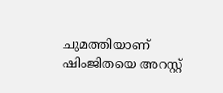ചുമത്തിയാണ് ഷിംജിതയെ അറസ്റ്റ്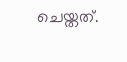ചെയ്തത്.